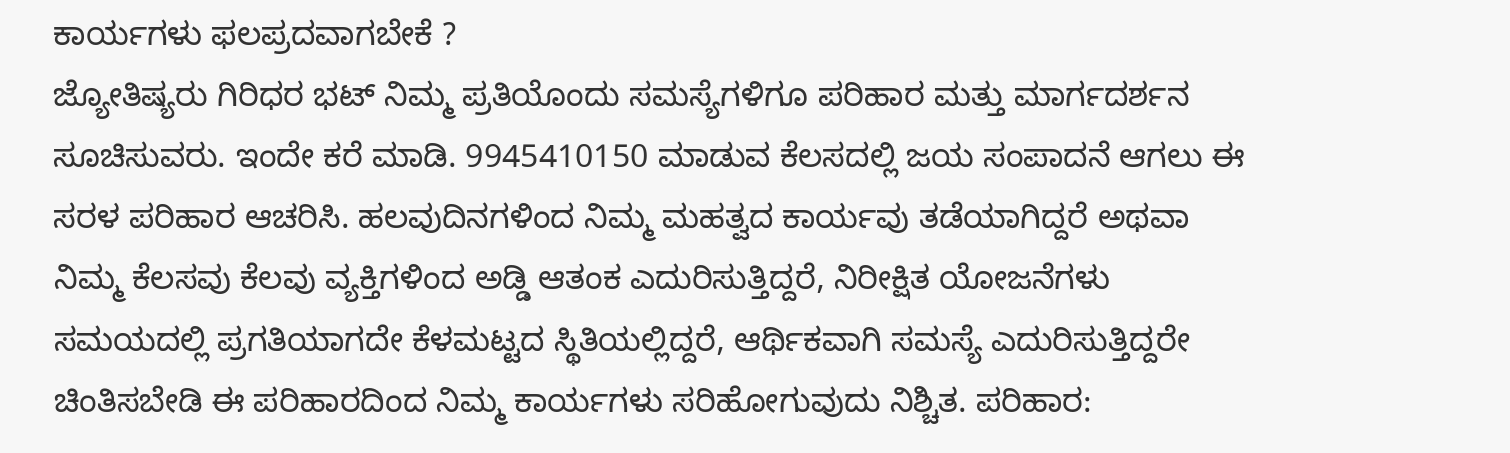ಕಾರ್ಯಗಳು ಫಲಪ್ರದವಾಗಬೇಕೆ ?
ಜ್ಯೋತಿಷ್ಯರು ಗಿರಿಧರ ಭಟ್ ನಿಮ್ಮ ಪ್ರತಿಯೊಂದು ಸಮಸ್ಯೆಗಳಿಗೂ ಪರಿಹಾರ ಮತ್ತು ಮಾರ್ಗದರ್ಶನ ಸೂಚಿಸುವರು. ಇಂದೇ ಕರೆ ಮಾಡಿ. 9945410150 ಮಾಡುವ ಕೆಲಸದಲ್ಲಿ ಜಯ ಸಂಪಾದನೆ ಆಗಲು ಈ ಸರಳ ಪರಿಹಾರ ಆಚರಿಸಿ. ಹಲವುದಿನಗಳಿಂದ ನಿಮ್ಮ ಮಹತ್ವದ ಕಾರ್ಯವು ತಡೆಯಾಗಿದ್ದರೆ ಅಥವಾ ನಿಮ್ಮ ಕೆಲಸವು ಕೆಲವು ವ್ಯಕ್ತಿಗಳಿಂದ ಅಡ್ಡಿ ಆತಂಕ ಎದುರಿಸುತ್ತಿದ್ದರೆ, ನಿರೀಕ್ಷಿತ ಯೋಜನೆಗಳು ಸಮಯದಲ್ಲಿ ಪ್ರಗತಿಯಾಗದೇ ಕೆಳಮಟ್ಟದ ಸ್ಥಿತಿಯಲ್ಲಿದ್ದರೆ, ಆರ್ಥಿಕವಾಗಿ ಸಮಸ್ಯೆ ಎದುರಿಸುತ್ತಿದ್ದರೇ ಚಿಂತಿಸಬೇಡಿ ಈ ಪರಿಹಾರದಿಂದ ನಿಮ್ಮ ಕಾರ್ಯಗಳು ಸರಿಹೋಗುವುದು ನಿಶ್ಚಿತ. ಪರಿಹಾರ: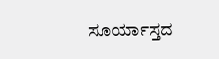ಸೂರ್ಯಾಸ್ತದ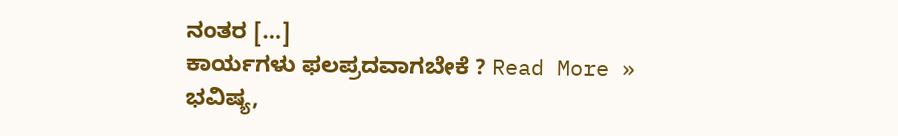ನಂತರ […]
ಕಾರ್ಯಗಳು ಫಲಪ್ರದವಾಗಬೇಕೆ ? Read More »
ಭವಿಷ್ಯ,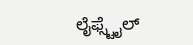ಲೈಫ್ಸ್ಟೈಲ್